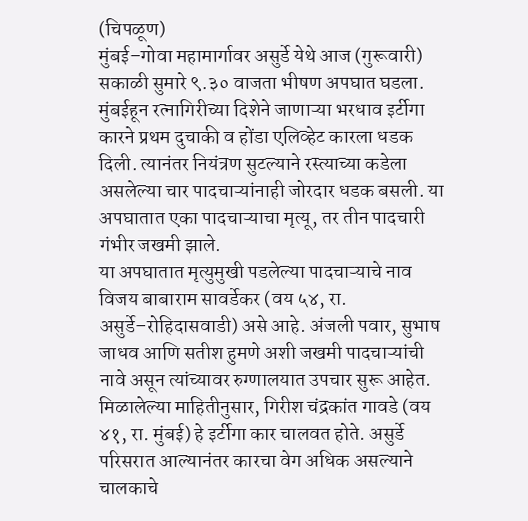(चिपळूण)
मुंबई–गोवा महामार्गावर असुर्डे येथे आज (गुरूवारी) सकाळी सुमारे ९.३० वाजता भीषण अपघात घडला. मुंबईहून रत्नागिरीच्या दिशेने जाणाऱ्या भरधाव इर्टीगा कारने प्रथम दुचाकी व होंडा एलिव्हेट कारला धडक दिली. त्यानंतर नियंत्रण सुटल्याने रस्त्याच्या कडेला असलेल्या चार पादचाऱ्यांनाही जोरदार धडक बसली. या अपघातात एका पादचाऱ्याचा मृत्यू, तर तीन पादचारी गंभीर जखमी झाले.
या अपघातात मृत्युमुखी पडलेल्या पादचाऱ्याचे नाव विजय बाबाराम सावर्डेकर (वय ५४, रा. असुर्डे–रोहिदासवाडी) असे आहे. अंजली पवार, सुभाष जाधव आणि सतीश हुमणे अशी जखमी पादचाऱ्यांची नावे असून त्यांच्यावर रुग्णालयात उपचार सुरू आहेत.
मिळालेल्या माहितीनुसार, गिरीश चंद्रकांत गावडे (वय ४१, रा. मुंबई) हे इर्टीगा कार चालवत होते. असुर्डे परिसरात आल्यानंतर कारचा वेग अधिक असल्याने चालकाचे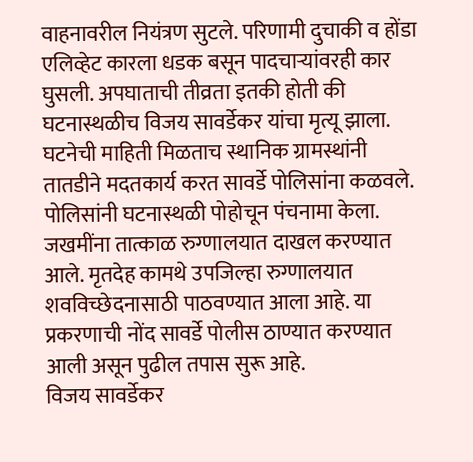वाहनावरील नियंत्रण सुटले. परिणामी दुचाकी व होंडा एलिव्हेट कारला धडक बसून पादचाऱ्यांवरही कार घुसली. अपघाताची तीव्रता इतकी होती की घटनास्थळीच विजय सावर्डेकर यांचा मृत्यू झाला.
घटनेची माहिती मिळताच स्थानिक ग्रामस्थांनी तातडीने मदतकार्य करत सावर्डे पोलिसांना कळवले. पोलिसांनी घटनास्थळी पोहोचून पंचनामा केला. जखमींना तात्काळ रुग्णालयात दाखल करण्यात आले. मृतदेह कामथे उपजिल्हा रुग्णालयात शवविच्छेदनासाठी पाठवण्यात आला आहे. या प्रकरणाची नोंद सावर्डे पोलीस ठाण्यात करण्यात आली असून पुढील तपास सुरू आहे.
विजय सावर्डेकर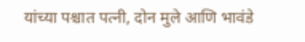यांच्या पश्चात पत्नी, दोन मुले आणि भावंडे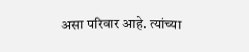असा परिवार आहे. त्यांच्या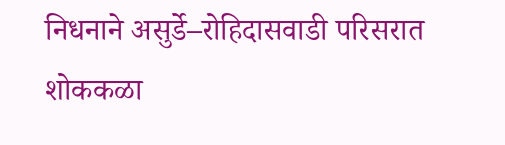निधनाने असुर्डे–रोहिदासवाडी परिसरात शोककळा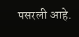पसरली आहे.